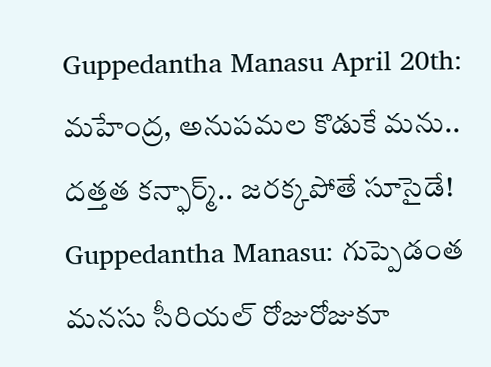Guppedantha Manasu April 20th: మహేంద్ర, అనుపమల కొడుకే మను.. దత్తత కన్ఫార్మ్.. జరక్కపోతే సూసైడే!
Guppedantha Manasu: గుప్పెడంత మనసు సీరియల్ రోజురోజుకూ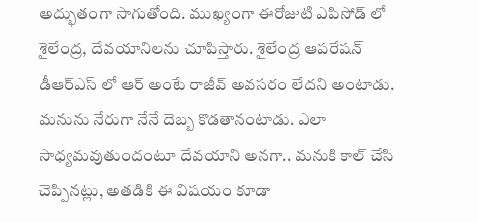అద్భుతంగా సాగుతోంది. ముఖ్యంగా ఈరోజుటి ఎపిసోడ్ లో శైలేంద్ర, దేవయానిలను చూపిస్తారు. శైలేంద్ర ఆపరేషన్ డీఆర్ఎస్ లో ఆర్ అంటే రాజీవ్ అవసరం లేదని అంటాడు. మనును నేరుగా నేనే దెబ్బ కొడతానంటాడు. ఎలా సాధ్యమవుతుందంటూ దేవయాని అనగా.. మనుకి కాల్ చేసి చెప్పినట్లు, అతడికి ఈ విషయం కూడా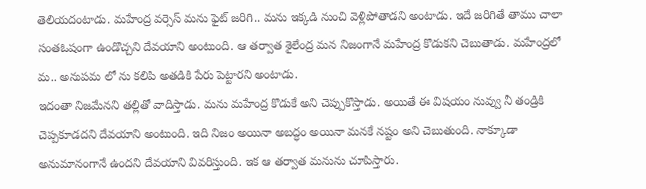తెలియదంటాడు. మహేంద్ర వర్సెస్ మను ఫైట్ జరిగి.. మను ఇక్కడి నుంచి వెళ్లిపోతాడని అంటాడు. ఇదే జరిగితే తాము చాలా సంతఓషంగా ఉండొచ్చని దేవయాని అంటుంది. ఆ తర్వాత శైలేంద్ర మన నిజంగానే మహేంద్ర కొడుకని చెబుతాడు. మహేంద్రలో మ.. అనుపమ లో ను కలిపి అతడికి పేరు పెట్టారని అంటాడు.
ఇదంతా నిజమేనని తల్లితో వాదిస్తాడు. మను మహేంద్ర కొడుకే అని చెప్పుకొస్తాడు. అయితే ఈ విషయం నువ్వు నీ తండ్రికి చెప్పకూడదని దేవయాని అంటుంది. ఇది నిజం అయినా అబద్ధం అయినా మనకే నష్టం అని చెబుతుంది. నాక్కూడా అనుమానంగానే ఉందని దేవయాని వివరిస్తుంది. ఇక ఆ తర్వాత మనును చూపిస్తారు.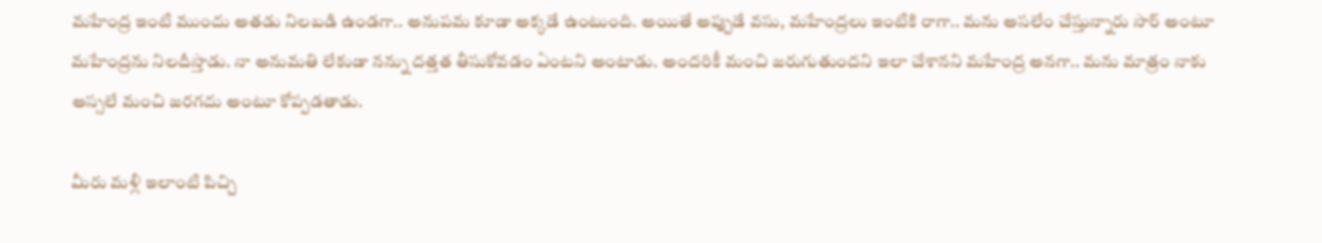మహేంద్ర ఇంటి ముందు అతడు నిలబడి ఉండగా.. అనుపమ కూడా అక్కడే ఉంటుంది. అయితే అప్పుడే వసు, మహేంద్రలు ఇంటికి రాగా.. మను అసలేం చేస్తున్నారు సార్ అంటూ మహేంద్రను నిలదీస్తాడు. నా అనుమతి లేకుడా నన్ను దత్తత తీసుకోవడం ఏంటని అంటాడు. అందరికీ మంచి జరుగుతుందని ఇలా చేశానని మహేంద్ర అనగా.. మను మాత్రం నాకు అస్సలే మంచి జరగదు అంటూ కోప్పడతాడు.

మీరు మళ్లీ ఇలాంటి పిచ్చి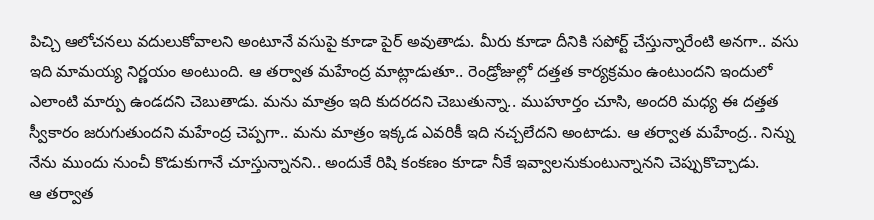పిచ్చి ఆలోచనలు వదులుకోవాలని అంటూనే వసుపై కూడా పైర్ అవుతాడు. మీరు కూడా దీనికి సపోర్ట్ చేస్తున్నారేంటి అనగా.. వసు ఇది మామయ్య నిర్ణయం అంటుంది. ఆ తర్వాత మహేంద్ర మాట్లాడుతూ.. రెండ్రోజుల్లో దత్తత కార్యక్రమం ఉంటుందని ఇందులో ఎలాంటి మార్పు ఉండదని చెబుతాడు. మను మాత్రం ఇది కుదరదని చెబుతున్నా.. ముహూర్తం చూసి, అందరి మధ్య ఈ దత్తత స్వీకారం జరుగుతుందని మహేంద్ర చెప్పగా.. మను మాత్రం ఇక్కడ ఎవరికీ ఇది నచ్చలేదని అంటాడు. ఆ తర్వాత మహేంద్ర.. నిన్ను నేను ముందు నుంచీ కొడుకుగానే చూస్తున్నానని.. అందుకే రిషి కంకణం కూడా నీకే ఇవ్వాలనుకుంటున్నానని చెప్పుకొచ్చాడు.
ఆ తర్వాత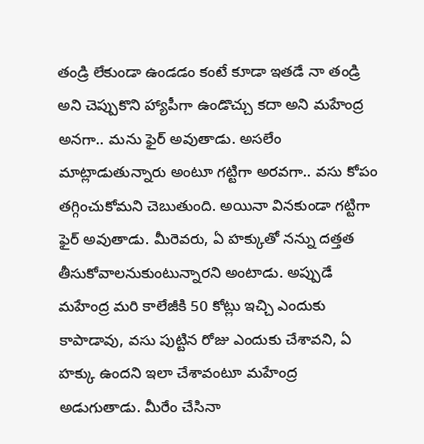తండ్రి లేకుండా ఉండడం కంటే కూడా ఇతడే నా తండ్రి అని చెప్పుకొని హ్యాపీగా ఉండొచ్చు కదా అని మహేంద్ర అనగా.. మను ఫైర్ అవుతాడు. అసలేం మాట్లాడుతున్నారు అంటూ గట్టిగా అరవగా.. వసు కోపం తగ్గించుకోమని చెబుతుంది. అయినా వినకుండా గట్టిగా ఫైర్ అవుతాడు. మీరెవరు, ఏ హక్కుతో నన్ను దత్తత తీసుకోవాలనుకుంటున్నారని అంటాడు. అప్పుడే మహేంద్ర మరి కాలేజీకి 50 కోట్లు ఇచ్చి ఎందుకు కాపాడావు, వసు పుట్టిన రోజు ఎందుకు చేశావని, ఏ హక్కు ఉందని ఇలా చేశావంటూ మహేంద్ర అడుగుతాడు. మీరేం చేసినా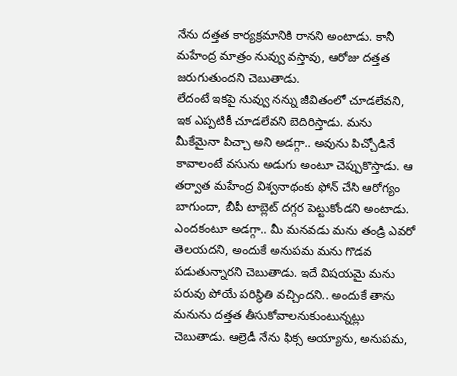నేను దత్తత కార్యక్రమానికి రానని అంటాడు. కానీ మహేంద్ర మాత్రం నువ్వు వస్తావు, ఆరోజు దత్తత జరుగుతుందని చెబుతాడు.
లేదంటే ఇకపై నువ్వు నన్ను జీవితంలో చూడలేవని, ఇక ఎప్పటికీ చూడలేవని బెదిరిస్తాడు. మను మీకేమైనా పిచ్చా అని అడగ్గా.. అవును పిచ్చోడినే కావాలంటే వసును అడుగు అంటూ చెప్పుకొస్తాడు. ఆ తర్వాత మహేంద్ర విశ్వనాథంకు ఫోన్ చేసి ఆరోగ్యం బాగుందా, బీపీ టాబ్లెట్ దగ్గర పెట్టుకోండని అంటాడు. ఎందకంటూ అడగ్గా.. మీ మనవడు మను తండ్రి ఎవరో తెలయదని, అందుకే అనుపమ మను గొడవ పడుతున్నారని చెబుతాడు. ఇదే విషయమై మను పరువు పోయే పరిస్థితి వచ్చిందని.. అందుకే తాను మనును దత్తత తీసుకోవాలనుకుంటున్నట్లు చెబుతాడు. ఆల్రెడీ నేను ఫిక్స అయ్యాను, అనుపమ,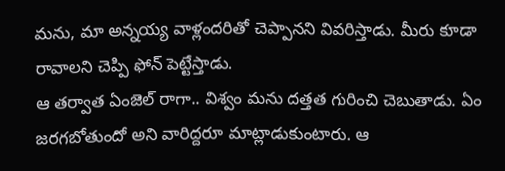మను, మా అన్నయ్య వాళ్లందరితో చెప్పానని వివరిస్తాడు. మీరు కూడా రావాలని చెప్పి ఫోన్ పెట్టేస్తాడు.
ఆ తర్వాత ఏంజెల్ రాగా.. విశ్వం మను దత్తత గురించి చెబుతాడు. ఏం జరగబోతుందో అని వారిద్దరూ మాట్లాడుకుంటారు. ఆ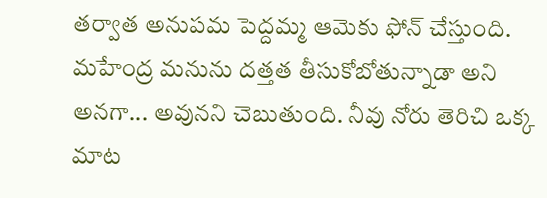తర్వాత అనుపమ పెద్దమ్మ ఆమెకు ఫోన్ చేస్తుంది. మహేంద్ర మనును దత్తత తీసుకోబోతున్నాడా అని అనగా... అవునని చెబుతుంది. నీవు నోరు తెరిచి ఒక్క మాట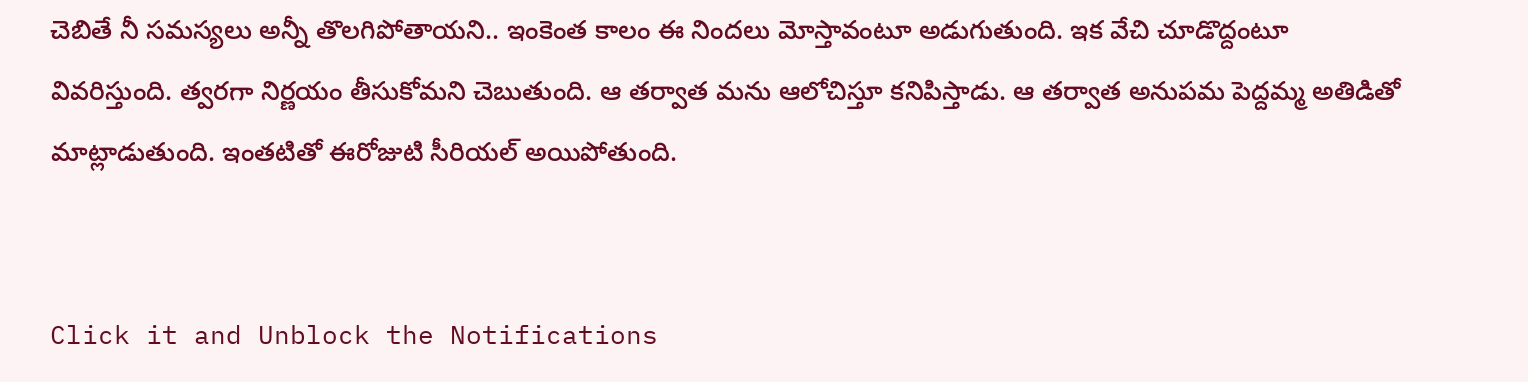చెబితే నీ సమస్యలు అన్నీ తొలగిపోతాయని.. ఇంకెంత కాలం ఈ నిందలు మోస్తావంటూ అడుగుతుంది. ఇక వేచి చూడొద్దంటూ వివరిస్తుంది. త్వరగా నిర్ణయం తీసుకోమని చెబుతుంది. ఆ తర్వాత మను ఆలోచిస్తూ కనిపిస్తాడు. ఆ తర్వాత అనుపమ పెద్దమ్మ అతిడితో మాట్లాడుతుంది. ఇంతటితో ఈరోజుటి సీరియల్ అయిపోతుంది.


Click it and Unblock the Notifications